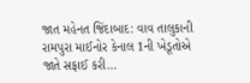જાત મહેનત જિંદાબાદ: વાવ તાલુકાની રામપુરા માઈનોર કેનાલ 1ની ખેડૂતોએ જાતે સફાઈ કરી…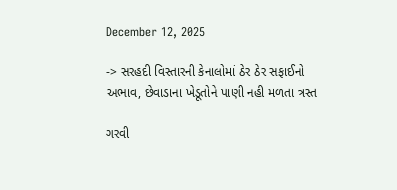December 12, 2025

-> સરહદી વિસ્તારની કેનાલોમાં ઠેર ઠેર સફાઈનો અભાવ, છેવાડાના ખેડૂતોને પાણી નહી મળતા ત્રસ્ત

ગરવી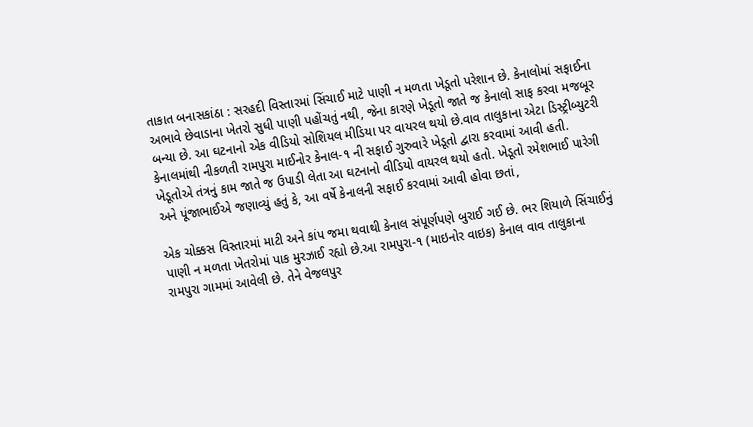તાકાત બનાસકાંઠા : સરહદી વિસ્તારમાં સિંચાઈ માટે પાણી ન મળતા ખેડૂતો પરેશાન છે. કેનાલોમાં સફાઈના અભાવે છેવાડાના ખેતરો સુધી પાણી પહોંચતું નથી, જેના કારણે ખેડૂતો જાતે જ કેનાલો સાફ કરવા મજબૂર બન્યા છે. આ ઘટનાનો એક વીડિયો સોશિયલ મીડિયા પર વાયરલ થયો છે.વાવ તાલુકાના એટા ડિસ્ટ્રીબ્યુટરી કેનાલમાંથી નીકળતી રામપુરા માઈનોર કેનાલ-૧ ની સફાઈ ગુરુવારે ખેડૂતો દ્વારા કરવામાં આવી હતી. ખેડૂતોએ તંત્રનું કામ જાતે જ ઉપાડી લેતા આ ઘટનાનો વીડિયો વાયરલ થયો હતો. ખેડૂતો રમેશભાઈ પારેગી અને પૂંજાભાઈએ જણાવ્યું હતું કે, આ વર્ષે કેનાલની સફાઈ કરવામાં આવી હોવા છતાં,

એક ચોક્કસ વિસ્તારમાં માટી અને કાંપ જમા થવાથી કેનાલ સંપૂર્ણપણે બુરાઈ ગઈ છે. ભર શિયાળે સિંચાઈનું પાણી ન મળતા ખેતરોમાં પાક મુરઝાઈ રહ્યો છે.આ રામપુરા-૧ (માઇનોર વાઇક) કેનાલ વાવ તાલુકાના રામપુરા ગામમાં આવેલી છે. તેને વેજલપુર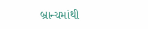બ્રાન્ચમાંથી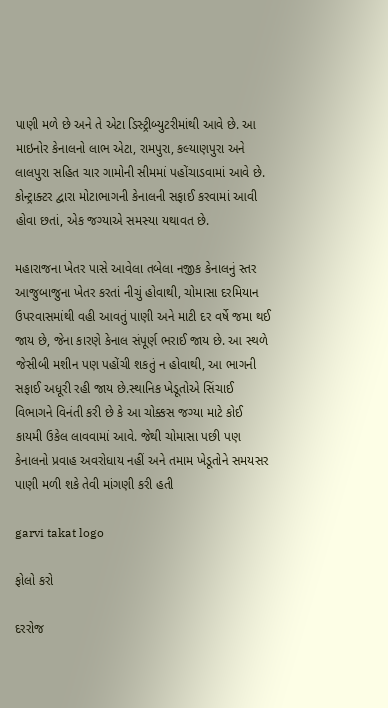પાણી મળે છે અને તે એટા ડિસ્ટ્રીબ્યુટરીમાંથી આવે છે. આ માઇનોર કેનાલનો લાભ એટા, રામપુરા, કલ્યાણપુરા અને લાલપુરા સહિત ચાર ગામોની સીમમાં પહોંચાડવામાં આવે છે. કોન્ટ્રાક્ટર દ્વારા મોટાભાગની કેનાલની સફાઈ કરવામાં આવી હોવા છતાં, એક જગ્યાએ સમસ્યા યથાવત છે.

મહારાજના ખેતર પાસે આવેલા તબેલા નજીક કેનાલનું સ્તર આજુબાજુના ખેતર કરતાં નીચું હોવાથી, ચોમાસા દરમિયાન ઉપરવાસમાંથી વહી આવતું પાણી અને માટી દર વર્ષે જમા થઈ જાય છે, જેના કારણે કેનાલ સંપૂર્ણ ભરાઈ જાય છે. આ સ્થળે જેસીબી મશીન પણ પહોંચી શકતું ન હોવાથી, આ ભાગની સફાઈ અધૂરી રહી જાય છે.સ્થાનિક ખેડૂતોએ સિંચાઈ વિભાગને વિનંતી કરી છે કે આ ચોક્કસ જગ્યા માટે કોઈ કાયમી ઉકેલ લાવવામાં આવે. જેથી ચોમાસા પછી પણ કેનાલનો પ્રવાહ અવરોધાય નહીં અને તમામ ખેડૂતોને સમયસર પાણી મળી શકે તેવી માંગણી કરી હતી

garvi takat logo

ફોલો કરો

દરરોજ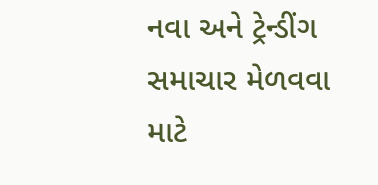નવા અને ટ્રેન્ડીંગ સમાચાર મેળવવા માટે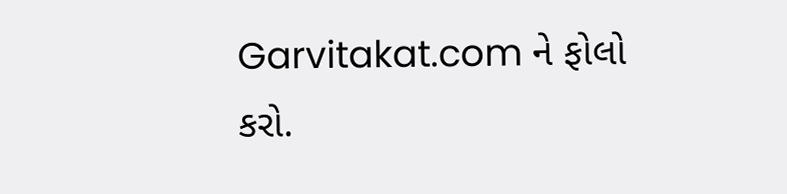Garvitakat.com ને ફોલો કરો.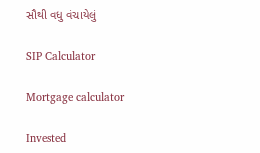સૌથી વધુ વંચાયેલું

SIP Calculator

Mortgage calculator

Invested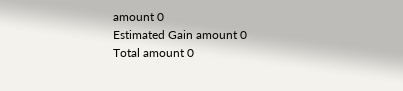amount 0
Estimated Gain amount 0
Total amount 0